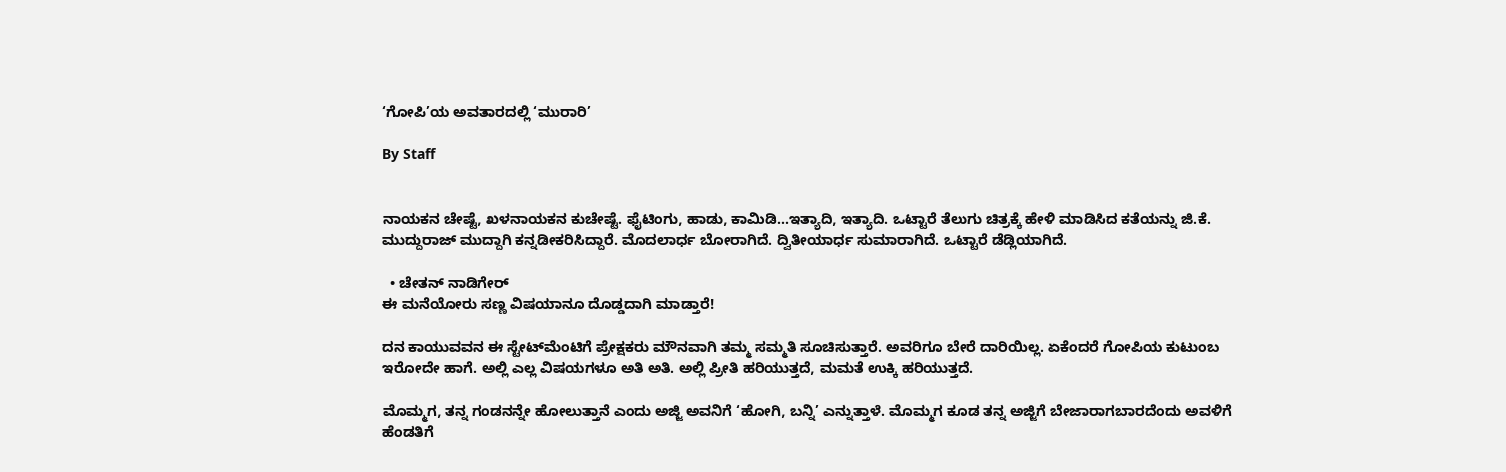‘ಗೋಪಿ’ಯ ಅವತಾರದಲ್ಲಿ ‘ಮುರಾರಿ’

By Staff


ನಾಯಕನ ಚೇಷ್ಟೆ, ಖಳನಾಯಕನ ಕುಚೇಷ್ಟೆ. ಫೈಟಿಂಗು, ಹಾಡು, ಕಾಮಿಡಿ...ಇತ್ಯಾದಿ, ಇತ್ಯಾದಿ. ಒಟ್ಟಾರೆ ತೆಲುಗು ಚಿತ್ರಕ್ಕೆ ಹೇಳಿ ಮಾಡಿಸಿದ ಕತೆಯನ್ನು ಜಿ.ಕೆ. ಮುದ್ದುರಾಜ್‌ ಮುದ್ದಾಗಿ ಕನ್ನಡೀಕರಿಸಿದ್ದಾರೆ. ಮೊದಲಾರ್ಧ ಬೋರಾಗಿದೆ. ದ್ವಿತೀಯಾರ್ಧ ಸುಮಾರಾಗಿದೆ. ಒಟ್ಟಾರೆ ಡೆಡ್ಲಿಯಾಗಿದೆ.

  • ಚೇತನ್‌ ನಾಡಿಗೇರ್‌
ಈ ಮನೆಯೋರು ಸಣ್ಣ ವಿಷಯಾನೂ ದೊಡ್ಡದಾಗಿ ಮಾಡ್ತಾರೆ!

ದನ ಕಾಯುವವನ ಈ ಸ್ಟೇಟ್‌ಮೆಂಟಿಗೆ ಪ್ರೇಕ್ಷಕರು ಮೌನವಾಗಿ ತಮ್ಮ ಸಮ್ಮತಿ ಸೂಚಿಸುತ್ತಾರೆ. ಅವರಿಗೂ ಬೇರೆ ದಾರಿಯಿಲ್ಲ. ಏಕೆಂದರೆ ಗೋಪಿಯ ಕುಟುಂಬ ಇರೋದೇ ಹಾಗೆ. ಅಲ್ಲಿ ಎಲ್ಲ ವಿಷಯಗಳೂ ಅತಿ ಅತಿ. ಅಲ್ಲಿ ಪ್ರೀತಿ ಹರಿಯುತ್ತದೆ, ಮಮತೆ ಉಕ್ಕಿ ಹರಿಯುತ್ತದೆ.

ಮೊಮ್ಮಗ, ತನ್ನ ಗಂಡನನ್ನೇ ಹೋಲುತ್ತಾನೆ ಎಂದು ಅಜ್ಜಿ ಅವನಿಗೆ ‘ಹೋಗಿ, ಬನ್ನಿ’ ಎನ್ನುತ್ತಾಳೆ. ಮೊಮ್ಮಗ ಕೂಡ ತನ್ನ ಅಜ್ಜಿಗೆ ಬೇಜಾರಾಗಬಾರದೆಂದು ಅವಳಿಗೆ ಹೆಂಡತಿಗೆ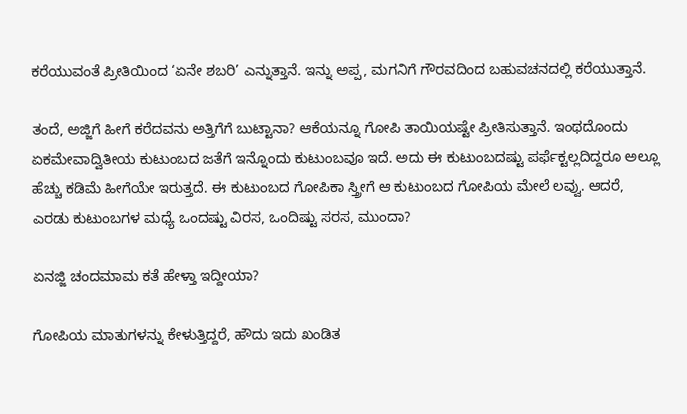ಕರೆಯುವಂತೆ ಪ್ರೀತಿಯಿಂದ ‘ಏನೇ ಶಬರಿ’ ಎನ್ನುತ್ತಾನೆ. ಇನ್ನು ಅಪ್ಪ, ಮಗನಿಗೆ ಗೌರವದಿಂದ ಬಹುವಚನದಲ್ಲಿ ಕರೆಯುತ್ತಾನೆ.

ತಂದೆ, ಅಜ್ಜಿಗೆ ಹೀಗೆ ಕರೆದವನು ಅತ್ತಿಗೆಗೆ ಬುಟ್ಟಾನಾ? ಆಕೆಯನ್ನೂ ಗೋಪಿ ತಾಯಿಯಷ್ಟೇ ಪ್ರೀತಿಸುತ್ತಾನೆ. ಇಂಥದೊಂದು ಏಕಮೇವಾದ್ವಿತೀಯ ಕುಟುಂಬದ ಜತೆಗೆ ಇನ್ನೊಂದು ಕುಟುಂಬವೂ ಇದೆ. ಅದು ಈ ಕುಟುಂಬದಷ್ಟು ಪರ್ಫೆಕ್ಟಲ್ಲದಿದ್ದರೂ ಅಲ್ಲೂ ಹೆಚ್ಚು ಕಡಿಮೆ ಹೀಗೆಯೇ ಇರುತ್ತದೆ. ಈ ಕುಟುಂಬದ ಗೋಪಿಕಾ ಸ್ತ್ರೀಗೆ ಆ ಕುಟುಂಬದ ಗೋಪಿಯ ಮೇಲೆ ಲವ್ವು. ಆದರೆ, ಎರಡು ಕುಟುಂಬಗಳ ಮಧ್ಯೆ ಒಂದಷ್ಟು ವಿರಸ, ಒಂದಿಷ್ಟು ಸರಸ, ಮುಂದಾ?

ಏನಜ್ಜಿ ಚಂದಮಾಮ ಕತೆ ಹೇಳ್ತಾ ಇದ್ದೀಯಾ?

ಗೋಪಿಯ ಮಾತುಗಳನ್ನು ಕೇಳುತ್ತಿದ್ದರೆ, ಹೌದು ಇದು ಖಂಡಿತ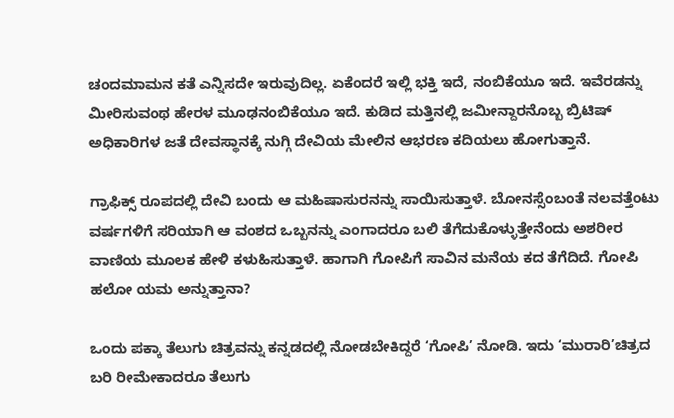ಚಂದಮಾಮನ ಕತೆ ಎನ್ನಿಸದೇ ಇರುವುದಿಲ್ಲ. ಏಕೆಂದರೆ ಇಲ್ಲಿ ಭಕ್ತಿ ಇದೆ, ನಂಬಿಕೆಯೂ ಇದೆ. ಇವೆರಡನ್ನು ಮೀರಿಸುವಂಥ ಹೇರಳ ಮೂಢನಂಬಿಕೆಯೂ ಇದೆ. ಕುಡಿದ ಮತ್ತಿನಲ್ಲಿ ಜಮೀನ್ದಾರನೊಬ್ಬ ಬ್ರಿಟಿಷ್‌ ಅಧಿಕಾರಿಗಳ ಜತೆ ದೇವಸ್ಥಾನಕ್ಕೆ ನುಗ್ಗಿ ದೇವಿಯ ಮೇಲಿನ ಆಭರಣ ಕದಿಯಲು ಹೋಗುತ್ತಾನೆ.

ಗ್ರಾಫಿಕ್ಸ್‌ ರೂಪದಲ್ಲಿ ದೇವಿ ಬಂದು ಆ ಮಹಿಷಾಸುರನನ್ನು ಸಾಯಿಸುತ್ತಾಳೆ. ಬೋನಸ್ಸೆಂಬಂತೆ ನಲವತ್ತೆಂಟು ವರ್ಷಗಳಿಗೆ ಸರಿಯಾಗಿ ಆ ವಂಶದ ಒಬ್ಬನನ್ನು ಎಂಗಾದರೂ ಬಲಿ ತೆಗೆದುಕೊಳ್ಳುತ್ತೇನೆಂದು ಅಶರೀರ ವಾಣಿಯ ಮೂಲಕ ಹೇಳಿ ಕಳುಹಿಸುತ್ತಾಳೆ. ಹಾಗಾಗಿ ಗೋಪಿಗೆ ಸಾವಿನ ಮನೆಯ ಕದ ತೆಗೆದಿದೆ. ಗೋಪಿ ಹಲೋ ಯಮ ಅನ್ನುತ್ತಾನಾ?

ಒಂದು ಪಕ್ಕಾ ತೆಲುಗು ಚಿತ್ರವನ್ನು ಕನ್ನಡದಲ್ಲಿ ನೋಡಬೇಕಿದ್ದರೆ ‘ಗೋಪಿ’ ನೋಡಿ. ಇದು ‘ಮುರಾರಿ’ಚಿತ್ರದ ಬರಿ ರೀಮೇಕಾದರೂ ತೆಲುಗು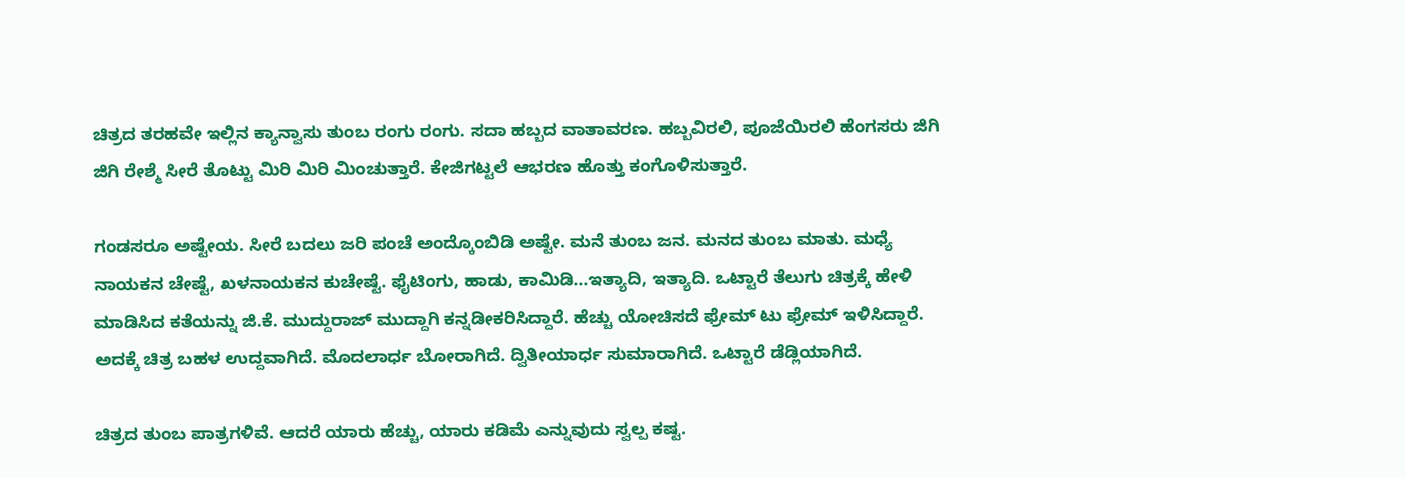ಚಿತ್ರದ ತರಹವೇ ಇಲ್ಲಿನ ಕ್ಯಾನ್ವಾಸು ತುಂಬ ರಂಗು ರಂಗು. ಸದಾ ಹಬ್ಬದ ವಾತಾವರಣ. ಹಬ್ಬವಿರಲಿ, ಪೂಜೆಯಿರಲಿ ಹೆಂಗಸರು ಜಿಗಿ ಜಿಗಿ ರೇಶ್ಮೆ ಸೀರೆ ತೊಟ್ಟು ಮಿರಿ ಮಿರಿ ಮಿಂಚುತ್ತಾರೆ. ಕೇಜಿಗಟ್ಟಲೆ ಆಭರಣ ಹೊತ್ತು ಕಂಗೊಳಿಸುತ್ತಾರೆ.

ಗಂಡಸರೂ ಅಷ್ಟೇಯ. ಸೀರೆ ಬದಲು ಜರಿ ಪಂಚೆ ಅಂದ್ಕೊಂಬಿಡಿ ಅಷ್ಟೇ. ಮನೆ ತುಂಬ ಜನ. ಮನದ ತುಂಬ ಮಾತು. ಮಧ್ಯೆ ನಾಯಕನ ಚೇಷ್ಟೆ, ಖಳನಾಯಕನ ಕುಚೇಷ್ಟೆ. ಫೈಟಿಂಗು, ಹಾಡು, ಕಾಮಿಡಿ...ಇತ್ಯಾದಿ, ಇತ್ಯಾದಿ. ಒಟ್ಟಾರೆ ತೆಲುಗು ಚಿತ್ರಕ್ಕೆ ಹೇಳಿ ಮಾಡಿಸಿದ ಕತೆಯನ್ನು ಜಿ.ಕೆ. ಮುದ್ದುರಾಜ್‌ ಮುದ್ದಾಗಿ ಕನ್ನಡೀಕರಿಸಿದ್ದಾರೆ. ಹೆಚ್ಚು ಯೋಚಿಸದೆ ಫ್ರೇಮ್‌ ಟು ಫ್ರೇಮ್‌ ಇಳಿಸಿದ್ದಾರೆ. ಅದಕ್ಕೆ ಚಿತ್ರ ಬಹಳ ಉದ್ದವಾಗಿದೆ. ಮೊದಲಾರ್ಧ ಬೋರಾಗಿದೆ. ದ್ವಿತೀಯಾರ್ಧ ಸುಮಾರಾಗಿದೆ. ಒಟ್ಟಾರೆ ಡೆಡ್ಲಿಯಾಗಿದೆ.

ಚಿತ್ರದ ತುಂಬ ಪಾತ್ರಗಳಿವೆ. ಆದರೆ ಯಾರು ಹೆಚ್ಚು, ಯಾರು ಕಡಿಮೆ ಎನ್ನುವುದು ಸ್ವಲ್ಪ ಕಷ್ಟ.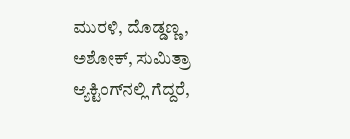ಮುರಳಿ, ದೊಡ್ಡಣ್ಣ, ಅಶೋಕ್‌, ಸುಮಿತ್ರಾ ಆ್ಯಕ್ಟಿಂಗ್‌ನಲ್ಲಿ ಗೆದ್ದರೆ,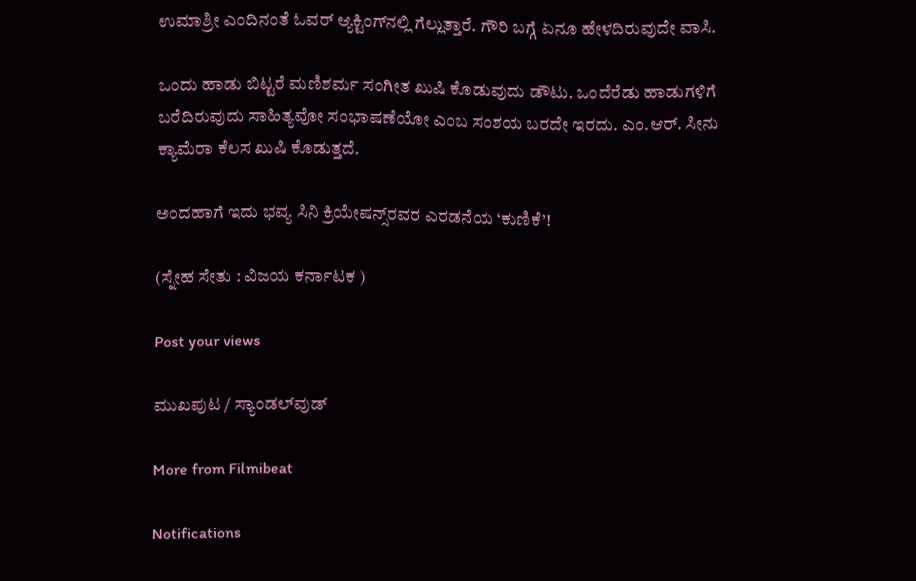ಉಮಾಶ್ರೀ ಎಂದಿನಂತೆ ಓವರ್‌ ಆ್ಯಕ್ಟಿಂಗ್‌ನಲ್ಲಿ ಗೆಲ್ಲುತ್ತಾರೆ. ಗೌರಿ ಬಗ್ಗೆ ಏನೂ ಹೇಳದಿರುವುದೇ ವಾಸಿ.

ಒಂದು ಹಾಡು ಬಿಟ್ಟರೆ ಮಣಿಶರ್ಮ ಸಂಗೀತ ಖುಷಿ ಕೊಡುವುದು ಡೌಟು. ಒಂದೆರೆಡು ಹಾಡುಗಳಿಗೆ ಬರೆದಿರುವುದು ಸಾಹಿತ್ಯವೋ ಸಂಭಾಷಣೆಯೋ ಎಂಬ ಸಂಶಯ ಬರದೇ ಇರದು. ಎಂ.ಆರ್‌. ಸೀನು ಕ್ಯಾಮೆರಾ ಕೆಲಸ ಖುಷಿ ಕೊಡುತ್ತದೆ.

ಅಂದಹಾಗೆ ಇದು ಭವ್ಯ ಸಿನಿ ಕ್ರಿಯೇಷನ್ಸ್‌ರವರ ಎರಡನೆಯ ‘ಕುಣಿಕೆ’!

(ಸ್ನೇಹ ಸೇತು : ವಿಜಯ ಕರ್ನಾಟಕ )

Post your views

ಮುಖಪುಟ / ಸ್ಯಾಂಡಲ್‌ವುಡ್‌

More from Filmibeat

Notifications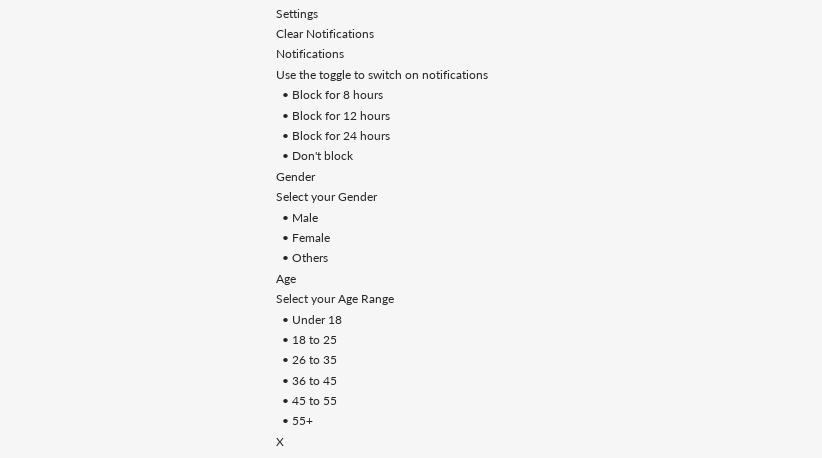Settings
Clear Notifications
Notifications
Use the toggle to switch on notifications
  • Block for 8 hours
  • Block for 12 hours
  • Block for 24 hours
  • Don't block
Gender
Select your Gender
  • Male
  • Female
  • Others
Age
Select your Age Range
  • Under 18
  • 18 to 25
  • 26 to 35
  • 36 to 45
  • 45 to 55
  • 55+
X